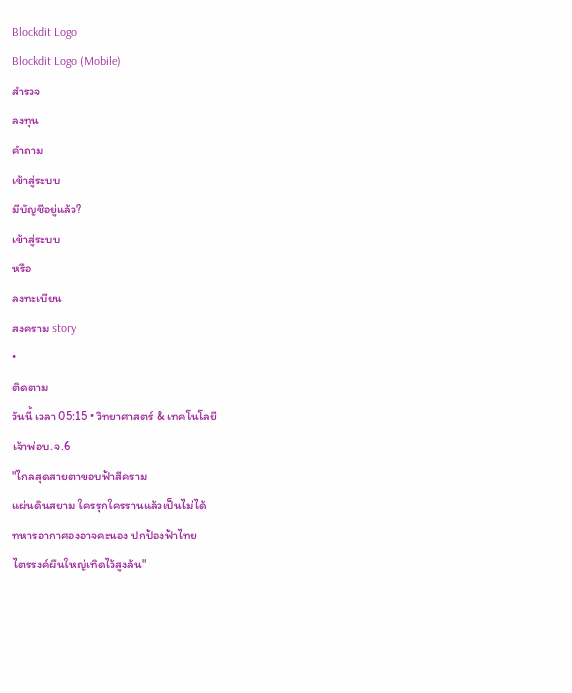Blockdit Logo
Blockdit Logo (Mobile)
สำรวจ
ลงทุน
คำถาม
เข้าสู่ระบบ
มีบัญชีอยู่แล้ว?
เข้าสู่ระบบ
หรือ
ลงทะเบียน
สงคราม story
•
ติดตาม
วันนี้ เวลา 05:15 • วิทยาศาสตร์ & เทคโนโลยี
เจ้าพ่อบ.จ.6
"ไกลสุดสายตาขอบฟ้าสีคราม
แผ่นดินสยาม ใครรุกใครรานแล้วเป็นไม่ได้
ทหารอากาศองอาจคะนอง ปกป้องฟ้าไทย
ไตรรงค์ผืนใหญ่เทิดไว้สูงล้น"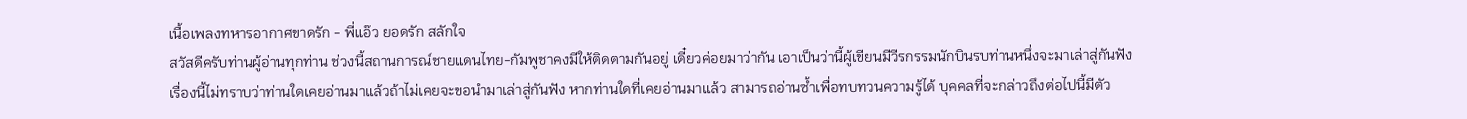เนื้อเพลงทหารอากาศขาดรัก - พี่แอ๊ว ยอดรัก สลักใจ
สวัสดีครับท่านผู้อ่านทุกท่าน ช่วงนี้สถานการณ์ชายแดนไทย-กัมพูชาคงมีให้ติดตามกันอยู่ เดี๋ยวค่อยมาว่ากัน เอาเป็นว่านี้ผู้เขียนมีวีรกรรมนักบินรบท่านหนึ่งจะมาเล่าสู่กันฟัง
เรื่องนี้ไม่ทราบว่าท่านใดเคยอ่านมาแล้วถ้าไม่เคยจะขอนำมาเล่าสู่กันฟัง หากท่านใดที่เคยอ่านมาแล้ว สามารถอ่านซ้ำเพื่อทบทวนความรู้ได้ บุคคลที่จะกล่าวถึงต่อไปนี้มีตัว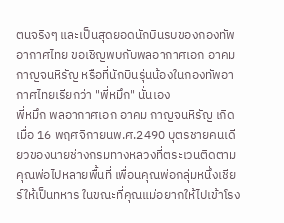ตนจริงๆ และเป็นสุดยอดนักบินรบของกองทัพอากาศไทย ขอเชิญพบกับพลอากาศเอก อาคม กาญจนหิรัญ หรือที่นักบินรุ่นน้องในกองทัพอากาศไทยเรียกว่า "พี่หมึก" นั่นเอง
พี่หมึก พลอากาศเอก อาคม กาญจนหิรัญ เกิดเมื่อ 16 พฤศจิกายนพ.ศ.2490 บุตรชายคนเดียวของนายช่างกรมทางหลวงที่ตระเวนติดตามคุณพ่อไปหลายพื้นที่ เพื่อนคุณพ่อกลุ่มหนึ่งเชียร์ให้เป็นทหาร ในขณะที่คุณแม่อยากให้ไปเข้าโรง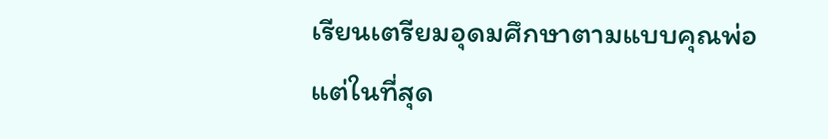เรียนเตรียมอุดมศึกษาตามแบบคุณพ่อ แต่ในที่สุด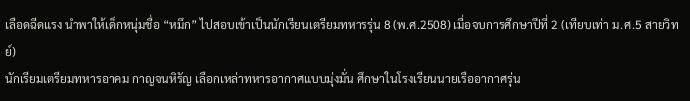เลือดฉีดแรง นำพาให้เด็กหนุ่มชื่อ “หมึก” ไปสอบเข้าเป็นนักเรียนเตรียมทหารรุ่น 8 (พ.ศ.2508) เมื่อจบการศึกษาปีที่ 2 (เทียบเท่า ม.ศ.5 สายวิทย์)
นักเรียมเตรียมทหารอาคม กาญจนหิรัญ เลือกเหล่าทหารอากาศแบบมุ่งมั่น ศึกษาในโรงเรียนนายเรืออากาศรุ่น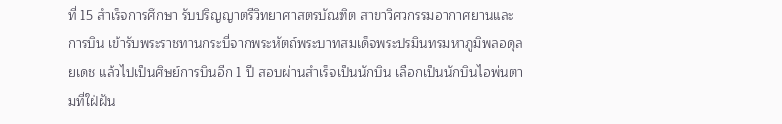ที่ 15 สำเร็จการศึกษา รับปริญญาตรีวิทยาศาสตรบัณฑิต สาขาวิศวกรรมอากาศยานและการบิน เข้ารับพระราชทานกระบี่จากพระหัตถ์พระบาทสมเด็จพระปรมินทรมหาภูมิพลอดุลยเดช แล้วไปเป็นศิษย์การบินอีก 1 ปี สอบผ่านสำเร็จเป็นนักบิน เลือกเป็นนักบินไอพ่นตามที่ใฝ่ฝัน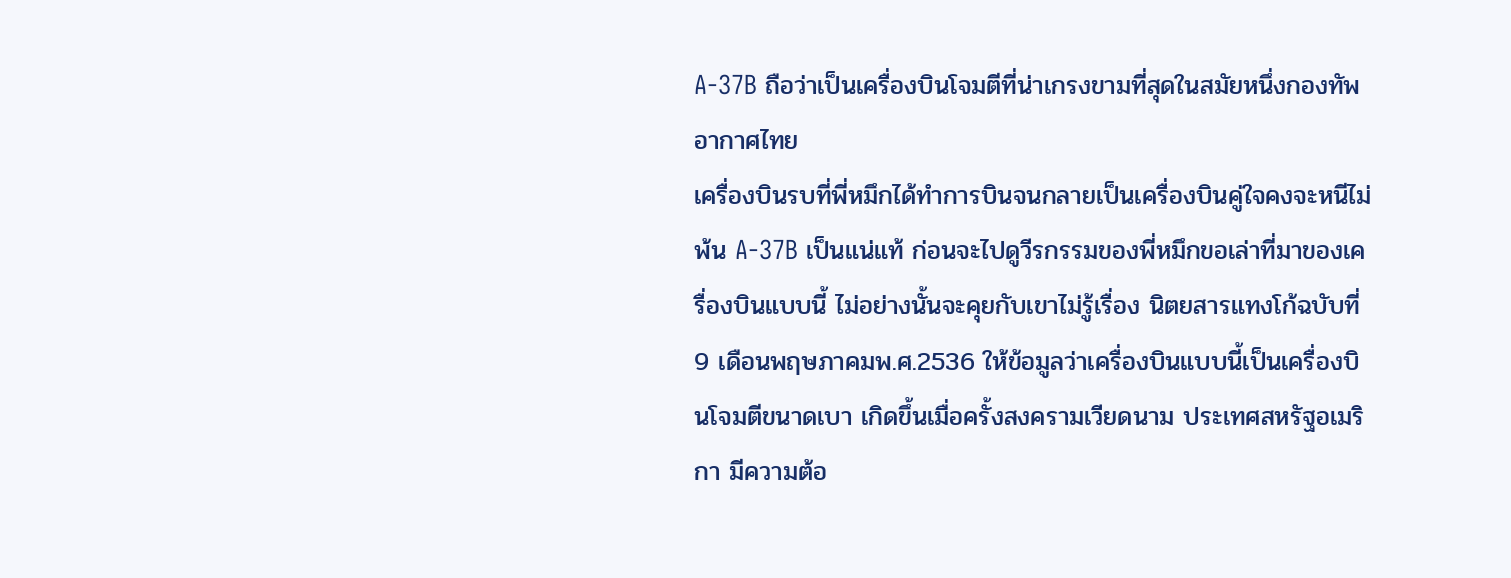A-37B ถือว่าเป็นเครื่องบินโจมตีที่น่าเกรงขามที่สุดในสมัยหนึ่งกองทัพอากาศไทย
เครื่องบินรบที่พี่หมึกได้ทำการบินจนกลายเป็นเครื่องบินคู่ใจคงจะหนีไม่พ้น A-37B เป็นแน่แท้ ก่อนจะไปดูวีรกรรมของพี่หมึกขอเล่าที่มาของเครื่องบินแบบนี้ ไม่อย่างนั้นจะคุยกับเขาไม่รู้เรื่อง นิตยสารแทงโก้ฉบับที่ 9 เดือนพฤษภาคมพ.ศ.2536 ให้ข้อมูลว่าเครื่องบินแบบนี้เป็นเครื่องบินโจมตีขนาดเบา เกิดขึ้นเมื่อครั้งสงครามเวียดนาม ประเทศสหรัฐอเมริกา มีความต้อ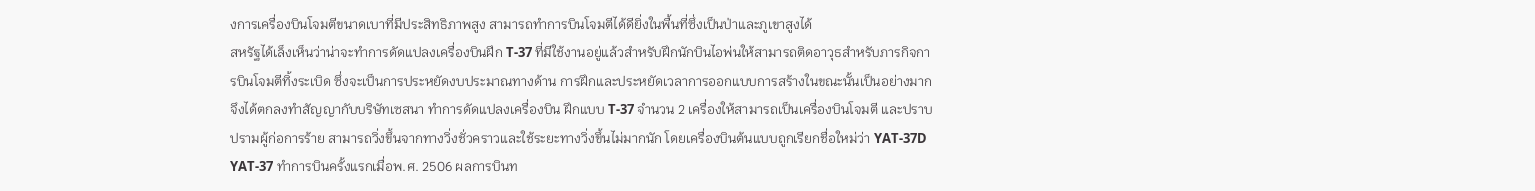งการเครื่องบินโจมตีขนาดเบาที่มีประสิทธิภาพสูง สามารถทำการบินโจมตีได้ดียิ่งในพื้นที่ซึ่งเป็นป่าและภูเขาสูงได้
สหรัฐได้เล็งเห็นว่าน่าจะทำการดัดแปลงเครื่องบินฝึก T-37 ที่มีใช้งานอยู่แล้วสำหรับฝึกนักบินไอพ่นให้สามารถติดอาวุธสำหรับภารกิจการบินโจมตีทิ้งระเบิด ซึ่งจะเป็นการประหยัดงบประมาณทางด้าน การฝึกและประหยัดเวลาการออกแบบการสร้างในขณะนั้นเป็นอย่างมาก จึงได้ตกลงทำสัญญากับบริษัทเซสนา ทําการดัดแปลงเครื่องบิน ฝึกแบบ T-37 จำนวน 2 เครื่องให้สามารถเป็นเครื่องบินโจมตี และปราบปรามผู้ก่อการร้าย สามารถวิ่งขึ้นจากทางวิ่งชั่วคราวและใช้ระยะทางวิ่งขึ้นไม่มากนัก โดยเครื่องบินต้นแบบถูกเรียกชื่อใหม่ว่า YAT-37D
YAT-37 ทำการบินครั้งแรกเมื่อพ.ศ. 2506 ผลการบินท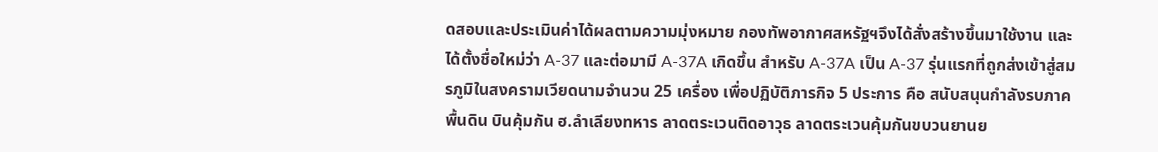ดสอบและประเมินค่าได้ผลตามความมุ่งหมาย กองทัพอากาศสหรัฐฯจึงได้สั่งสร้างขึ้นมาใช้งาน และได้ตั้งชื่อใหม่ว่า A-37 และต่อมามี A-37A เกิดขึ้น สำหรับ A-37A เป็น A-37 รุ่นแรกที่ถูกส่งเข้าสู่สมรภูมิในสงครามเวียดนามจำนวน 25 เครื่อง เพื่อปฏิบัติภารกิจ 5 ประการ คือ สนับสนุนกำลังรบภาคพื้นดิน บินคุ้มกัน ฮ.ลำเลียงทหาร ลาดตระเวนติดอาวุธ ลาดตระเวนคุ้มกันขบวนยานย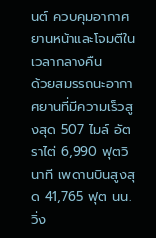นต์ ควบคุมอากาศยานหน้าและโจมตีในเวลากลางคืน
ด้วยสมรรถนะอากาศยานที่มีความเร็วสูงสุด 507 ไมล์ อัตราไต่ 6,990 ฟุตวินาที เพดานบินสูงสุด 41,765 ฟุต นน.วิ่ง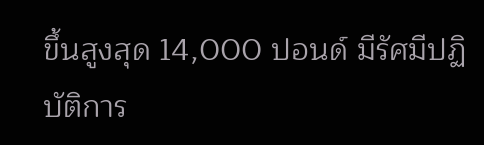ขึ้นสูงสุด 14,000 ปอนด์ มีรัศมีปฏิบัติการ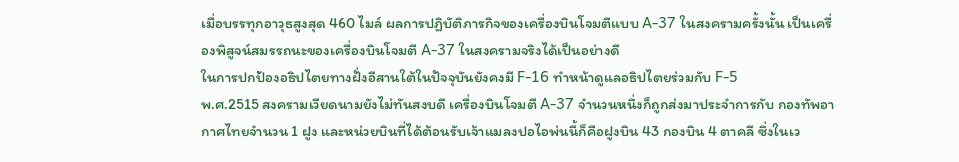เมื่อบรรทุกอาวุธสูงสุด 460 ไมล์ ผลการปฏิบัติภารกิจของเครื่องบินโจมตีแบบ A-37 ในสงครามครั้งนั้น เป็นเครื่องพิสูจน์สมรรถนะของเครื่องบินโจมตี A-37 ในสงครามจริงได้เป็นอย่างดี
ในการปกป้องอธิปไตยทางฝั่งอีสานใต้ในปัจจุบันยังคงมี F-16 ทำหน้าดูแลอธิปไตยร่วมกับ F-5
พ.ศ.2515 สงครามเวียดนามยังไม่ทันสงบดี เครื่องบินโจมตี A-37 จำนวนหนึ่งก็ถูกส่งมาประจำการกับ กองทัพอากาศไทยจำนวน 1 ฝูง และหน่วยบินที่ได้ต้อนรับเจ้าแมลงปอไอพ่นนี้ก็คือฝูงบิน 43 กองบิน 4 ตาคลี ซึ่งในเว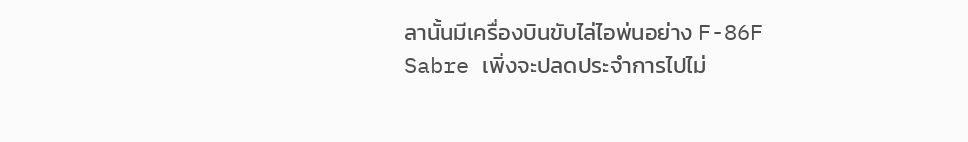ลานั้นมีเครื่องบินขับไล่ไอพ่นอย่าง F-86F Sabre เพิ่งจะปลดประจำการไปไม่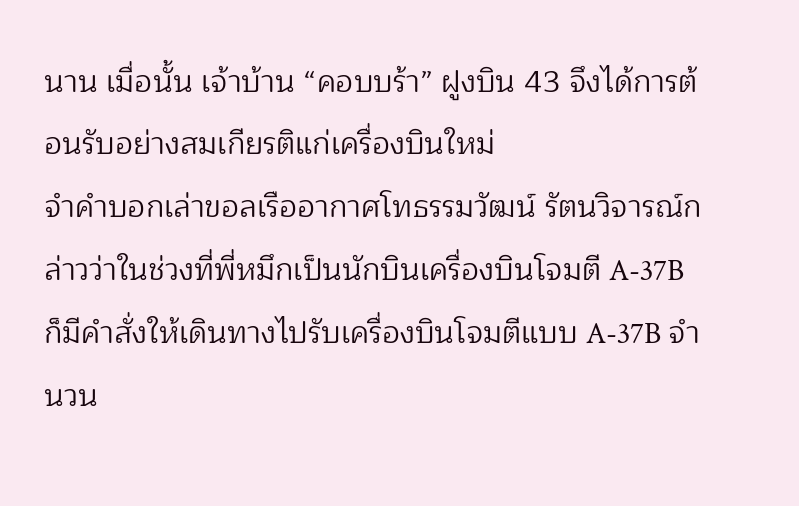นาน เมื่อนั้น เจ้าบ้าน “คอบบร้า” ฝูงบิน 43 จึงได้การต้อนรับอย่างสมเกียรติแก่เครื่องบินใหม่
จำคำบอกเล่าขอลเรืออากาศโทธรรมวัฒน์ รัตนวิจารณ์กล่าวว่าในช่วงที่พี่หมึกเป็นนักบินเครื่องบินโจมตี A-37B ก็มีคำสั่งให้เดินทางไปรับเครื่องบินโจมตีแบบ A-37B จำนวน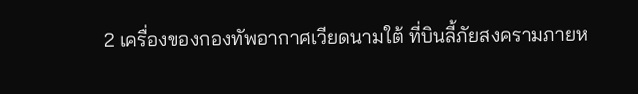2 เครื่องของกองทัพอากาศเวียดนามใต้ ที่บินลี้ภัยสงครามภายห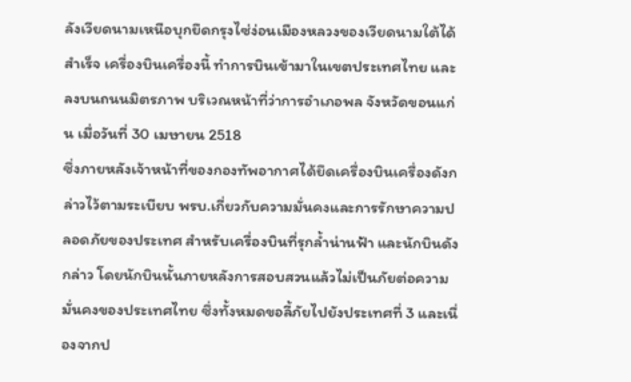ลังเวียดนามเหนือบุกยึดกรุงไซ่ง่อนเมืองหลวงของเวียดนามใต้ได้สำเร็จ เครื่องบินเครื่องนี้ ทำการบินเข้ามาในเขตประเทศไทย และลงบนถนนมิตรภาพ บริเวณหน้าที่ว่าการอำเภอพล จังหวัดขอนแก่น เมื่อวันที่ 30 เมษายน 2518
ซึ่งภายหลังเจ้าหน้าที่ของกองทัพอากาศได้ยึดเครื่องบินเครื่องดังกล่าวไว้ตามระเบียบ พรบ.เกี่ยวกับความมั่นคงและการรักษาความปลอดภัยของประเทศ สำหรับเครื่องบินที่รุกล้ำน่านฟ้า และนักบินดังกล่าว โดยนักบินนั้นภายหลังการสอบสวนแล้วไม่เป็นภัยต่อความมั่นคงของประเทศไทย ซึ่งทั้งหมดขอลี้ภัยไปยังประเทศที่ 3 และเนื่องจากป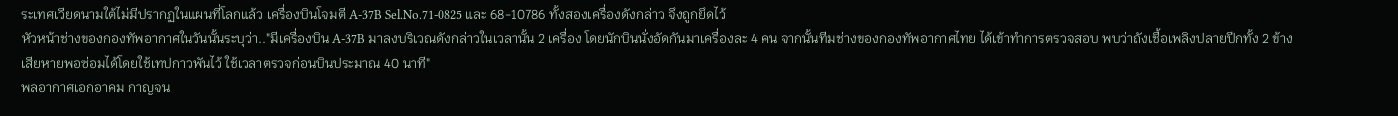ระเทศเวียดนามใต้ไม่มีปรากฏในแผนที่โลกแล้ว เครื่องบินโจมตี A-37B Sel.No.71-0825 และ 68-10786 ทั้งสองเครื่องดังกล่าว จึงถูกยึดไว้
หัวหน้าช่างของกองทัพอากาศในวันนั้นระบุว่า.."มีเครื่องบิน A-37B มาลงบริเวณดังกล่าวในเวลานั้น 2 เครื่อง โดยนักบินนั่งอัดกันมาเครื่องละ 4 คน จากนั้นทีมช่างของกองทัพอากาศไทย ได้เข้าทำการตรวจสอบ พบว่าถังเชื้อเพลิงปลายปีกทั้ง 2 ข้างเสียหายพอซ่อมได้โดยใช้เทปกาวพันไว้ ใช้เวลาตรวจก่อนบินประมาณ 40 นาที"
พลอากาศเอกอาคม กาญจน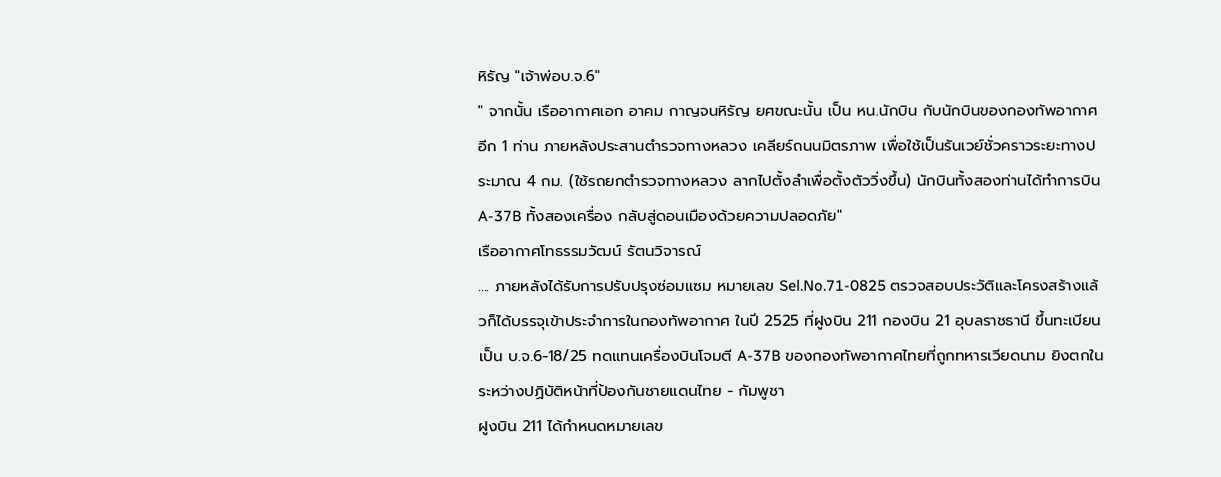หิรัญ "เจ้าพ่อบ.จ.6"
" จากนั้น เรืออากาศเอก อาคม กาญจนหิรัญ ยศขณะนั้น เป็น หน.นักบิน กับนักบินของกองทัพอากาศอีก 1 ท่าน ภายหลังประสานตำรวจทางหลวง เคลียร์ถนนมิตรภาพ เพื่อใช้เป็นรันเวย์ชั่วคราวระยะทางประมาณ 4 กม. (ใช้รถยกตำรวจทางหลวง ลากไปตั้งลำเพื่อตั้งตัววิ่งขึ้น) นักบินทั้งสองท่านได้ทำการบิน A-37B ทั้งสองเครื่อง กลับสู่ดอนเมืองด้วยความปลอดภัย"
เรืออากาศโทธรรมวัฒน์ รัตนวิจารณ์
.... ภายหลังได้รับการปรับปรุงซ่อมแซม หมายเลข Sel.No.71-0825 ตรวจสอบประวัติและโครงสร้างแล้วก็ได้บรรจุเข้าประจำการในกองทัพอากาศ ในปี 2525 ที่ฝูงบิน 211 กองบิน 21 อุบลราชธานี ขึ้นทะเบียนเป็น บ.จ.6-18/25 ทดแทนเครื่องบินโจมตี A-37B ของกองทัพอากาศไทยที่ถูกทหารเวียดนาม ยิงตกในระหว่างปฏิบัติหน้าที่ป้องกันชายแดนไทย - กัมพูชา
ฝูงบิน 211 ได้กำหนดหมายเลข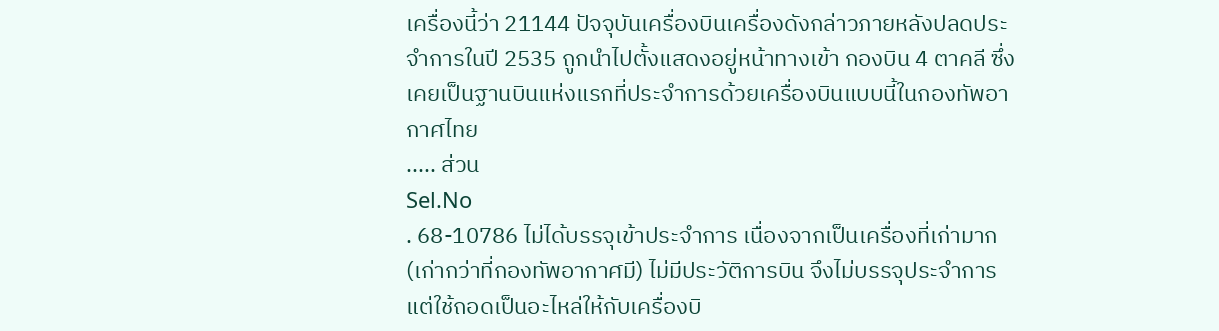เครื่องนี้ว่า 21144 ปัจจุบันเครื่องบินเครื่องดังกล่าวภายหลังปลดประจำการในปี 2535 ถูกนำไปตั้งแสดงอยู่หน้าทางเข้า กองบิน 4 ตาคลี ซึ่งเคยเป็นฐานบินแห่งแรกที่ประจำการด้วยเครื่องบินแบบนี้ในกองทัพอากาศไทย
..... ส่วน
Sel.No
. 68-10786 ไม่ได้บรรจุเข้าประจำการ เนื่องจากเป็นเครื่องที่เก่ามาก (เก่ากว่าที่กองทัพอากาศมี) ไม่มีประวัติการบิน จึงไม่บรรจุประจำการแต่ใช้ถอดเป็นอะไหล่ให้กับเครื่องบิ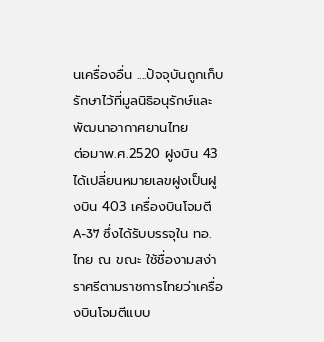นเครื่องอื่น ....ปัจจุบันถูกเก็บรักษาไว้ที่มูลนิธิอนุรักษ์และพัฒนาอากาศยานไทย
ต่อมาพ.ศ.2520 ฝูงบิน 43 ได้เปลี่ยนหมายเลขฝูงเป็นฝูงบิน 403 เครื่องบินโจมตี A-37 ซึ่งได้รับบรรจุใน ทอ.ไทย ณ ขณะ ใช้ชื่องามสง่าราศรีตามราชการไทยว่าเครื่องบินโจมตีแบบ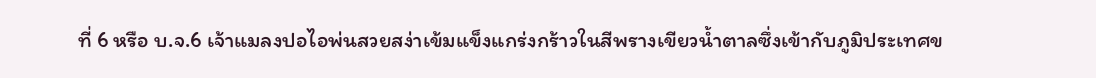ที่ 6 หรือ บ.จ.6 เจ้าแมลงปอไอพ่นสวยสง่าเข้มแข็งแกร่งกร้าวในสีพรางเขียวน้ำตาลซึ่งเข้ากับภูมิประเทศข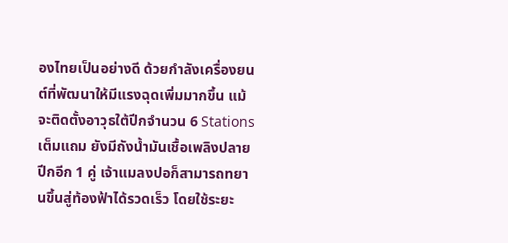องไทยเป็นอย่างดี ด้วยกำลังเครื่องยนต์ที่พัฒนาให้มีแรงฉุดเพิ่มมากขึ้น แม้จะติดตั้งอาวุธใต้ปีกจำนวน 6 Stations เต็มแถม ยังมีถังน้ำมันเชื้อเพลิงปลายปีกอีก 1 คู่ เจ้าแมลงปอก็สามารถทยานขึ้นสู่ท้องฟ้าได้รวดเร็ว โดยใช้ระยะ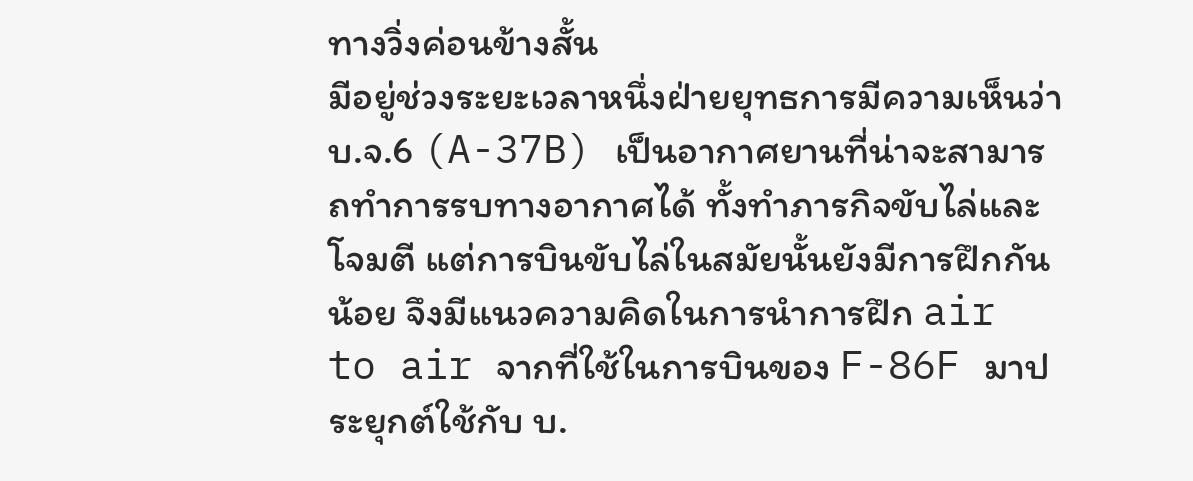ทางวิ่งค่อนข้างสั้น
มีอยู่ช่วงระยะเวลาหนึ่งฝ่ายยุทธการมีความเห็นว่า บ.จ.6 (A-37B) เป็นอากาศยานที่น่าจะสามารถทำการรบทางอากาศได้ ทั้งทำภารกิจขับไล่และโจมตี แต่การบินขับไล่ในสมัยนั้นยังมีการฝึกกันน้อย จึงมีแนวความคิดในการนำการฝึก air to air จากที่ใช้ในการบินของ F-86F มาประยุกต์ใช้กับ บ.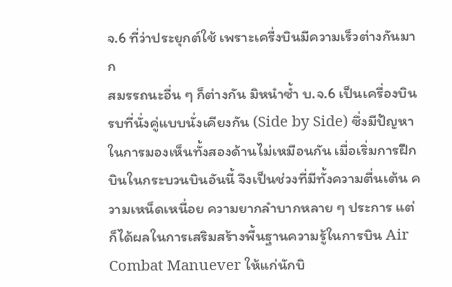จ.6 ที่ว่าประยุกต์ใช้ เพราะเครื่งบินมีความเร็วต่างกันมาก
สมรรถนะอื่น ๆ ก็ต่างกัน มิหนำซ้ำ บ.จ.6 เป็นเครื่องบินรบที่นั่งคู่แบบนั่งเคียงกัน (Side by Side) ซึ่งมีปัญหาในการมองเห็นทั้งสองด้านไม่เหมือนกัน เมื่อเริ่มการฝึกบินในกระบวนบินอันนี้ จึงเป็นช่วงที่มีทั้งความตื่นเต้น ความเหน็ดเหนื่อย ความยากลำบากหลาย ๆ ประการ แต่ก็ได้ผลในการเสริมสร้างพื้นฐานความรู้ในการบิน Air Combat Manuever ให้แก่นักบิ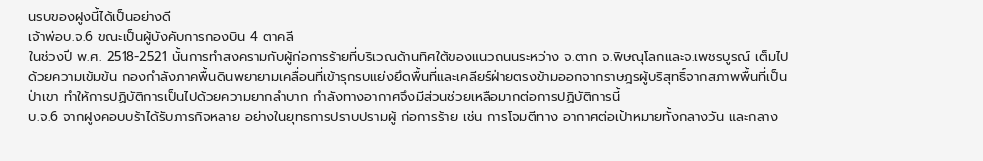นรบของฝูงนี้ได้เป็นอย่างดี
เจ้าพ่อบ.จ.6 ขณะเป็นผู้บังคับการกองบิน 4 ตาคลี
ในช่วงปี พ.ศ. 2518-2521 นั้นการทำสงครามกับผู้ก่อการร้ายที่บริเวณด้านทิศใต้ของแนวถนนระหว่าง จ.ตาก จ.พิษณุโลกและจ.เพชรบูรณ์ เต็มไปด้วยความเข้มข้น กองกำลังภาคพื้นดินพยายามเคลื่อนที่เข้ารุกรบแย่งยึดพื้นที่และเคลียร์ฝ่ายตรงข้ามออกจากราษฎรผู้บริสุทธิ์จากสภาพพื้นที่เป็นป่าเขา ทำให้การปฏิบัติการเป็นไปด้วยความยากลำบาก กำลังทางอากาศจึงมีส่วนช่วยเหลือมากต่อการปฏิบัติการนี้
บ.จ.6 จากฝูงคอบบร้าได้รับภารกิจหลาย อย่างในยุทธการปราบปรามผู้ ก่อการร้าย เช่น การโจมตีทาง อากาศต่อเป้าหมายทั้งกลางวัน และกลาง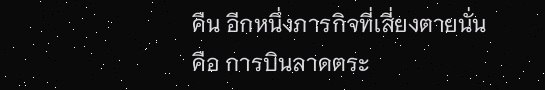คืน อีกหนึ่งภารกิจที่เสี่ยงตายนั่นคือ การบินลาดตระ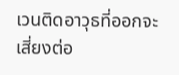เวนติดอาวุธที่ออกจะเสี่ยงต่อ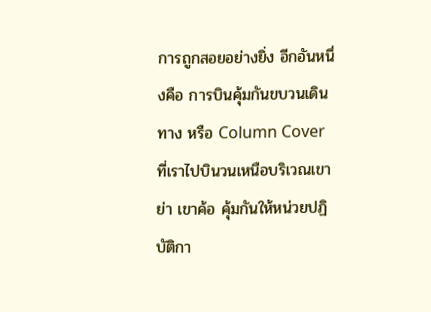การถูกสอยอย่างยิ่ง อีกอันหนึ่งคือ การบินคุ้มกันขบวนเดินทาง หรือ Column Cover ที่เราไปบินวนเหนือบริเวณเขาย่า เขาค้อ คุ้มกันให้หน่วยปฏิบัติกา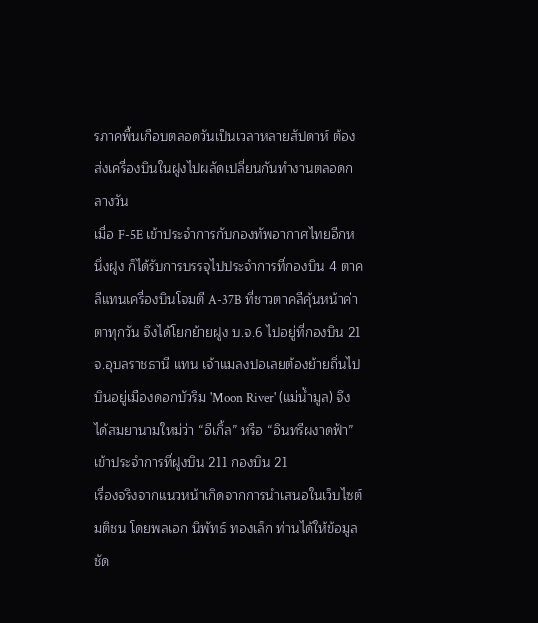รภาคพื้นเกือบตลอดวันเป็นเวลาหลายสัปดาห์ ต้องส่งเครื่องบินในฝูงไปผลัดเปลี่ยนกันทำงานตลอดกลางวัน
เมื่อ F-5E เข้าประจำการกับกองทัพอากาศไทยอีกหนึ่งฝูง ก็ได้รับการบรรจุไปประจำการที่กองบิน 4 ตาคลีแทนเครื่องบินโจมตี A-37B ที่ชาวตาคลีคุ้นหน้าค่าตาทุกวัน จึงได้โยกย้ายฝูง บ.จ.6 ไปอยู่ที่กองบิน 21 จ.อุบลราชธานี แทน เจ้าแมลงปอเลยต้องย้ายถิ่นไปบินอยู่เมืองดอกบัวริม 'Moon River' (แม่น้ำมูล) จึงได้สมยานามใหม่ว่า “อีเกิ้ล” หรือ “อินทรีผงาดฟ้า” เข้าประจำการที่ฝูงบิน 211 กองบิน 21
เรื่องจริงจากแนวหน้าเกิดจากการนำเสนอในเว็บไซต์มติชน โดยพลเอก นิพัทธ์ ทองเล็ก ท่านได้ให้ข้อมูลชัด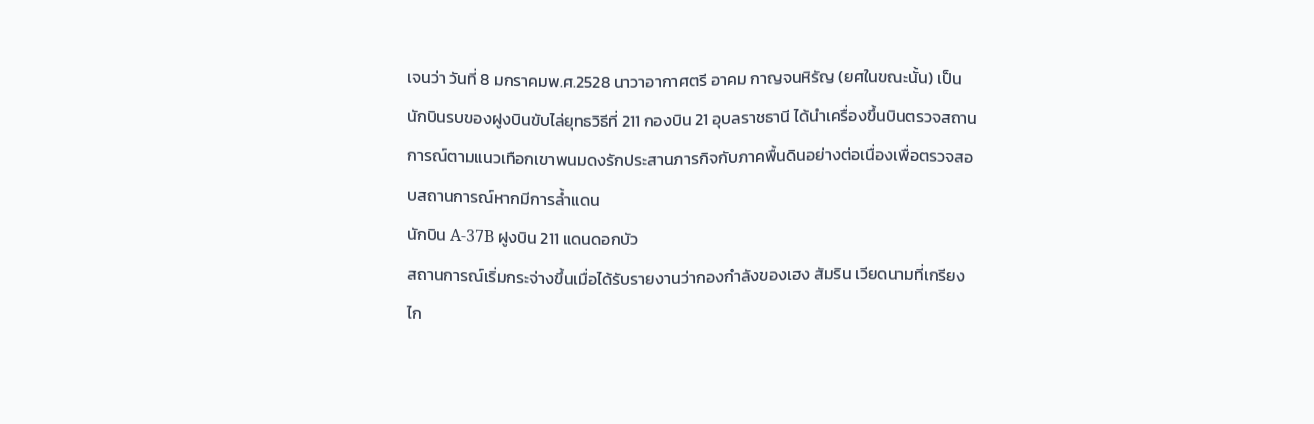เจนว่า วันที่ 8 มกราคมพ.ศ.2528 นาวาอากาศตรี อาคม กาญจนหิรัญ (ยศในขณะนั้น) เป็นนักบินรบของฝูงบินขับไล่ยุทธวิธีที่ 211 กองบิน 21 อุบลราชธานี ได้นำเครื่องขึ้นบินตรวจสถานการณ์ตามแนวเทือกเขาพนมดงรักประสานภารกิจกับภาคพื้นดินอย่างต่อเนื่องเพื่อตรวจสอบสถานการณ์หากมีการล้ำแดน
นักบิน A-37B ฝูงบิน 211 แดนดอกบัว
สถานการณ์เริ่มกระจ่างขึ้นเมื่อได้รับรายงานว่ากองกำลังของเฮง สัมริน เวียดนามที่เกรียงไก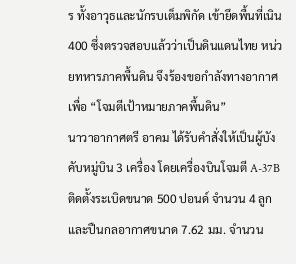ร ทั้งอาวุธและนักรบเต็มพิกัด เข้ายึดพื้นที่เนิน 400 ซึ่งตรวจสอบแล้วว่าเป็นดินแดนไทย หน่วยทหารภาคพื้นดิน จึงร้องขอกำลังทางอากาศเพื่อ “โจมตีเป้าหมายภาคพื้นดิน”
นาวาอากาศตรี อาคม ได้รับคำสั่งให้เป็นผู้บังคับหมู่บิน 3 เครื่อง โดยเครื่องบินโจมตี A-37B ติดตั้งระเบิดขนาด 500 ปอนด์ จำนวน 4 ลูก และปืนกลอากาศขนาด 7.62 มม. จำนวน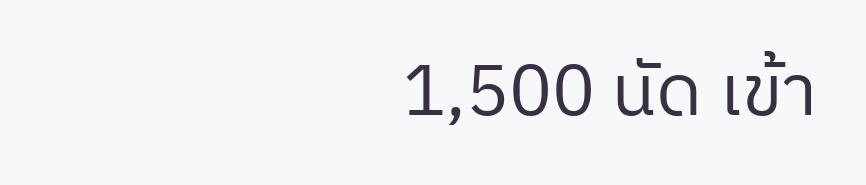1,500 นัด เข้า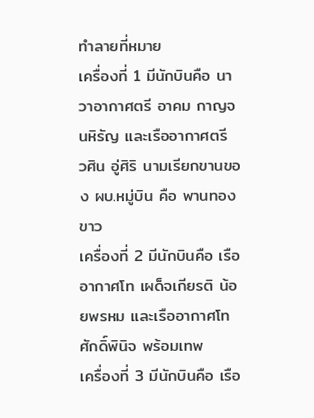ทำลายที่หมาย
เครื่องที่ 1 มีนักบินคือ นาวาอากาศตรี อาคม กาญจนหิรัญ และเรืออากาศตรี วศิน อู่ศิริ นามเรียกขานของ ผบ.หมู่บิน คือ พานทองขาว
เครื่องที่ 2 มีนักบินคือ เรืออากาศโท เผด็จเกียรติ น้อยพรหม และเรืออากาศโท ศักดิ์พินิจ พร้อมเทพ
เครื่องที่ 3 มีนักบินคือ เรือ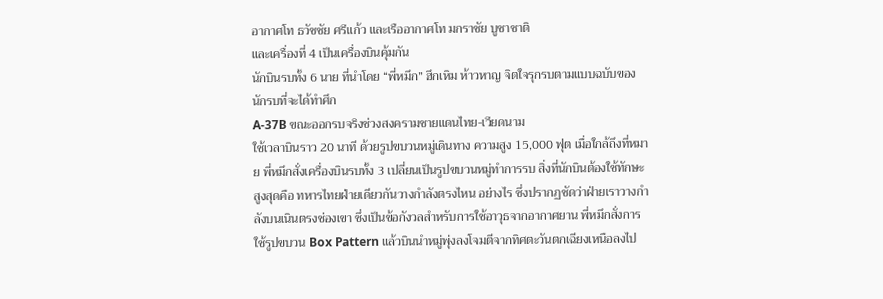อากาศโท ธวัชชัย ศรีแก้ว และเรืออากาศโท มกราชัย บูชาชาติ
และเครื่องที่ 4 เป็นเครื่องบินคุ้มกัน
นักบินรบทั้ง 6 นาย ที่นำโดย “พี่หมึก” ฮึกเหิม ห้าวหาญ จิตใจรุกรบตามแบบฉบับของนักรบที่จะได้ทำศึก
A-37B ขณะออกรบจริงช่วงสงครามชายแดนไทย-เวียดนาม
ใช้เวลาบินราว 20 นาที ด้วยรูปขบวนหมู่เดินทาง ความสูง 15,000 ฟุต เมื่อใกล้ถึงที่หมาย พี่หมึกสั่งเครื่องบินรบทั้ง 3 เปลี่ยนเป็นรูปขบวนหมู่ทำการรบ สิ่งที่นักบินต้องใช้ทักษะสูงสุดคือ ทหารไทยฝ่ายเดียวกันวางกำลังตรงไหน อย่างไร ซึ่งปรากฏชัดว่าฝ่ายเราวางกำลังบนเนินตรงช่องเขา ซึ่งเป็นข้อกังวลสำหรับการใช้อาวุธจากอากาศยาน พี่หมึกสั่งการใช้รูปขบวน Box Pattern แล้วบินนำหมู่พุ่งลงโจมตีจากทิศตะวันตกเฉียงเหนือลงไป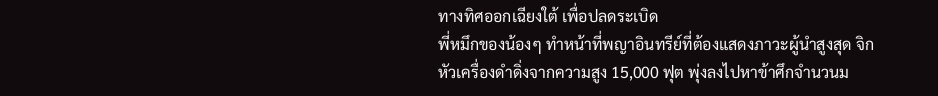ทางทิศออกเฉียงใต้ เพื่อปลดระเบิด
พี่หมึกของน้องๆ ทำหน้าที่พญาอินทรีย์ที่ต้องแสดงภาวะผู้นำสูงสุด จิกหัวเครื่องดำดิ่งจากความสูง 15,000 ฟุต พุ่งลงไปหาข้าศึกจำนวนม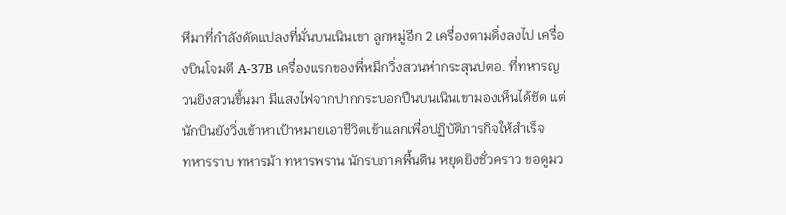หึมาที่กำลังดัดแปลงที่มั่นบนเนินเขา ลูกหมู่อีก 2 เครื่องตามดิ่งลงไป เครื่องบินโจมตี A-37B เครื่องแรกของพี่หมึกวิ่งสวนห่ากระสุนปตอ. ที่ทหารญวนยิงสวนขึ้นมา มีแสงไฟจากปากกระบอกปืนบนเนินเขามองเห็นได้ชัด แต่นักบินยังวิ่งเข้าหาเป้าหมายเอาชีวิตเข้าแลกเพื่อปฏิบัติภารกิจให้สำเร็จ
ทหารราบ ทหารม้า ทหารพราน นักรบภาคพื้นดิน หยุดยิงชั่วคราว ขอดูมว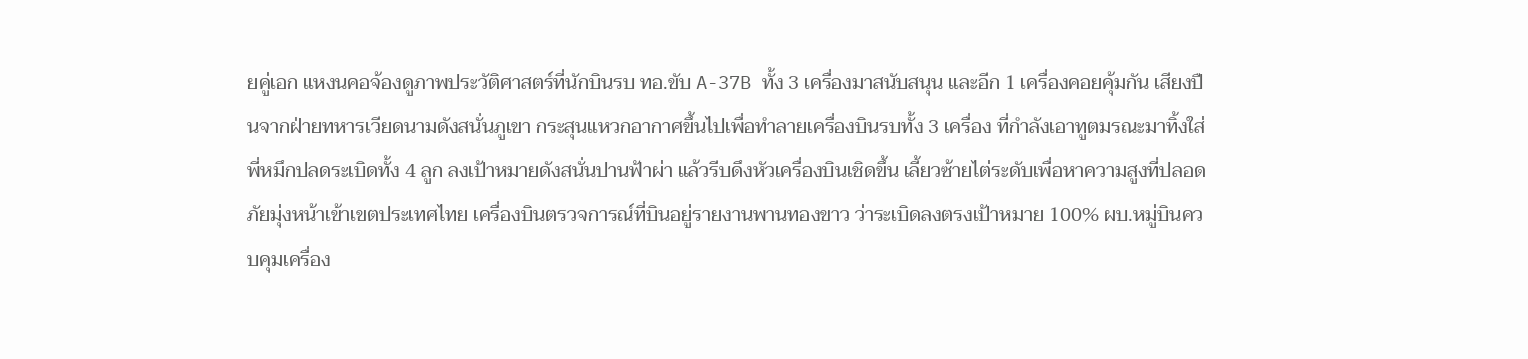ยคู่เอก แหงนคอจ้องดูภาพประวัติศาสตร์ที่นักบินรบ ทอ.ขับ A-37B ทั้ง 3 เครื่องมาสนับสนุน และอีก 1 เครื่องคอยคุ้มกัน เสียงปืนจากฝ่ายทหารเวียดนามดังสนั่นภูเขา กระสุนแหวกอากาศขึ้นไปเพื่อทำลายเครื่องบินรบทั้ง 3 เครื่อง ที่กำลังเอาทูตมรณะมาทิ้งใส่
พี่หมึกปลดระเบิดทั้ง 4 ลูก ลงเป้าหมายดังสนั่นปานฟ้าผ่า แล้วรีบดึงหัวเครื่องบินเชิดขึ้น เลี้ยวซ้ายไต่ระดับเพื่อหาความสูงที่ปลอดภัยมุ่งหน้าเข้าเขตประเทศไทย เครื่องบินตรวจการณ์ที่บินอยู่รายงานพานทองขาว ว่าระเบิดลงตรงเป้าหมาย 100% ผบ.หมู่บินควบคุมเครื่อง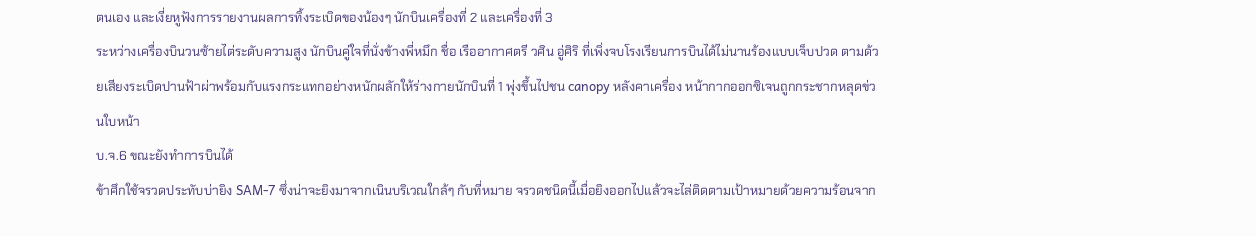ตนเอง และเงี่ยหูฟังการรายงานผลการทิ้งระเบิดของน้องๆ นักบินเครื่องที่ 2 และเครื่องที่ 3
ระหว่างเครื่องบินวนซ้ายไต่ระดับความสูง นักบินคู่ใจที่นั่งข้างพี่หมึก ชื่อ เรืออากาศตรี วศิน อู่ศิริ ที่เพิ่งจบโรงเรียนการบินได้ไม่นานร้องแบบเจ็บปวด ตามด้วยเสียงระเบิดปานฟ้าผ่าพร้อมกับแรงกระแทกอย่างหนักผลักให้ร่างกายนักบินที่ 1 พุ่งขึ้นไปชน canopy หลังคาเครื่อง หน้ากากออกซิเจนถูกกระชากหลุดข่วนใบหน้า
บ.จ.6 ขณะยังทำการบินได้
ข้าศึกใช้จรวดประทับบ่ายิง SAM-7 ซึ่งน่าจะยิงมาจากเนินบริเวณใกล้ๆ กับที่หมาย จรวดชนิดนี้เมื่อยิงออกไปแล้วจะไล่ติดตามเป้าหมายด้วยความร้อนจาก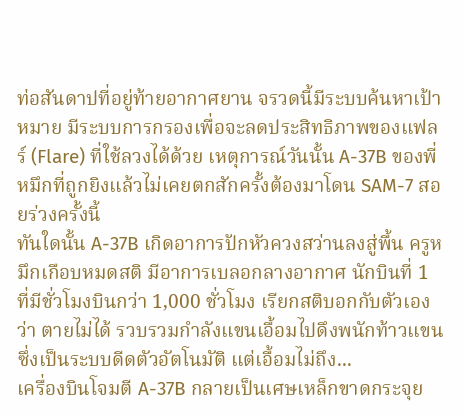ท่อสันดาปที่อยู่ท้ายอากาศยาน จรวดนี้มีระบบค้นหาเป้าหมาย มีระบบการกรองเพื่อจะลดประสิทธิภาพของแฟลร์ (Flare) ที่ใช้ลวงได้ด้วย เหตุการณ์วันนั้น A-37B ของพี่หมึกที่ถูกยิงแล้วไม่เคยตกสักครั้งต้องมาโดน SAM-7 สอยร่วงครั้งนี้
ทันใดนั้น A-37B เกิดอาการปักหัวควงสว่านลงสู่พื้น ครูหมึกเกือบหมดสติ มีอาการเบลอกลางอากาศ นักบินที่ 1 ที่มีชั่วโมงบินกว่า 1,000 ชั่วโมง เรียกสติบอกกับตัวเองว่า ตายไม่ได้ รวบรวมกำลังแขนเอื้อมไปดึงพนักท้าวแขนซึ่งเป็นระบบดีดตัวอัตโนมัติ แต่เอื้อมไม่ถึง...
เครื่องบินโจมตี A-37B กลายเป็นเศษเหล็กขาดกระจุย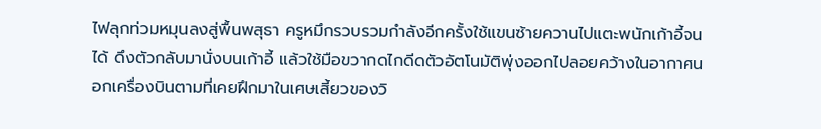ไฟลุกท่วมหมุนลงสู่พื้นพสุธา ครูหมึกรวบรวมกำลังอีกครั้งใช้แขนซ้ายควานไปแตะพนักเก้าอี้จนได้ ดึงตัวกลับมานั่งบนเก้าอี้ แล้วใช้มือขวากดไกดีดตัวอัตโนมัติพุ่งออกไปลอยคว้างในอากาศนอกเครื่องบินตามที่เคยฝึกมาในเศษเสี้ยวของวิ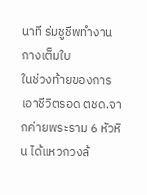นาที ร่มชูชีพทำงานกางเต็มใบ
ในช่วงท้ายของการเอาชีวิตรอด ตชด.จากค่ายพระราม 6 หัวหิน ได้แหวกวงล้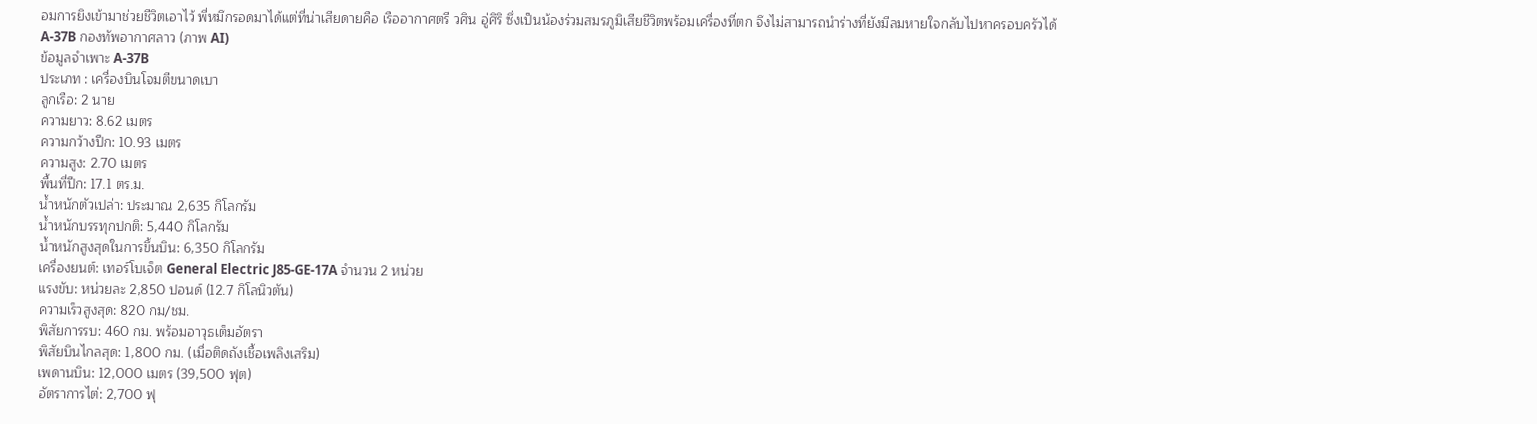อมการยิงเข้ามาช่วยชีวิตเอาไว้ พี่หมึกรอดมาได้แต่ที่น่าเสียดายคือ เรืออากาศตรี วศิน อู่ศิริ ซึ่งเป็นน้องร่วมสมรภูมิเสียชีวิตพร้อมเครื่องที่ตก จึงไม่สามารถนำร่างที่ยังมีลมหายใจกลับไปหาครอบครัวได้
A-37B กองทัพอากาศลาว (ภาพ AI)
ข้อมูลจำเพาะ A-37B
ประเภท : เครื่องบินโจมตีขนาดเบา
ลูกเรือ: 2 นาย
ความยาว: 8.62 เมตร
ความกว้างปีก: 10.93 เมตร
ความสูง: 2.70 เมตร
พื้นที่ปีก: 17.1 ตร.ม.
น้ำหนักตัวเปล่า: ประมาณ 2,635 กิโลกรัม
น้ำหนักบรรทุกปกติ: 5,440 กิโลกรัม
น้ำหนักสูงสุดในการขึ้นบิน: 6,350 กิโลกรัม
เครื่องยนต์: เทอร์โบเจ็ต General Electric J85-GE-17A จำนวน 2 หน่วย
แรงขับ: หน่วยละ 2,850 ปอนด์ (12.7 กิโลนิวตัน)
ความเร็วสูงสุด: 820 กม/ชม.
พิสัยการรบ: 460 กม. พร้อมอาวุธเต็มอัตรา
พิสัยบินไกลสุด: 1,800 กม. (เมื่อติดถังเชื้อเพลิงเสริม)
เพดานบิน: 12,000 เมตร (39,500 ฟุต)
อัตราการไต่: 2,700 ฟุ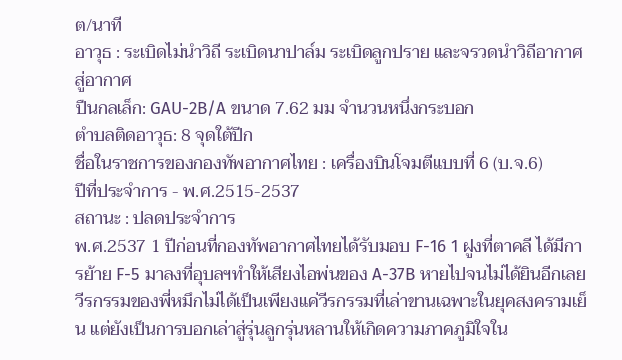ต/นาที
อาวุธ : ระเบิดไม่นำวิถี ระเบิดนาปาล์ม ระเบิดลูกปราย และจรวดนำวิถีอากาศสู่อากาศ
ปืนกลเล็ก: GAU-2B/A ขนาด 7.62 มม จำนวนหนึ่งกระบอก
ตำบลติดอาวุธ: 8 จุดใต้ปีก
ชื่อในราชการของกองทัพอากาศไทย : เครื่องบินโจมตีแบบที่ 6 (บ.จ.6)
ปีที่ประจำการ - พ.ศ.2515-2537
สถานะ : ปลดประจำการ
พ.ศ.2537 1 ปีก่อนที่กองทัพอากาศไทยได้รับมอบ F-16 1 ฝูงที่ตาคลี ได้มีการย้าย F-5 มาลงที่อุบลฯทำให้เสียงไอพ่นของ A-37B หายไปจนไม่ได้ยินอีกเลย
วีรกรรมของพี่หมึกไม่ได้เป็นเพียงแค่วีรกรรมที่เล่าขานเฉพาะในยุคสงครามเย็น แต่ยังเป็นการบอกเล่าสู่รุ่นลูกรุ่นหลานให้เกิดความภาคภูมิใจใน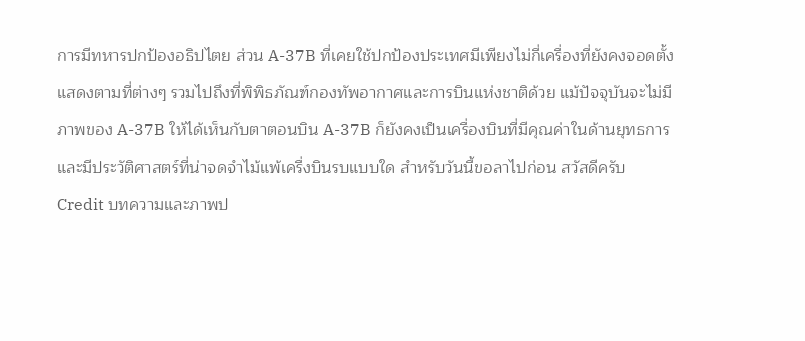การมีทหารปกป้องอธิปไตย ส่วน A-37B ที่เคยใช้ปกป้องประเทศมีเพียงไม่กี่เครื่องที่ยังคงจอดตั้งแสดงตามที่ต่างๆ รวมไปถึงที่พิพิธภัณฑ์กองทัพอากาศและการบินแห่งชาติด้วย แม้ปัจจุบันจะไม่มีภาพของ A-37B ให้ได้เห็นกับตาตอนบิน A-37B ก็ยังคงเป็นเครื่องบินที่มีคุณค่าในด้านยุทธการและมีประวัติศาสตร์ที่น่าจดจำไม้แพ้เครื่งบินรบแบบใด สำหรับวันนี้ขอลาไปก่อน สวัสดีครับ
Credit บทความและภาพป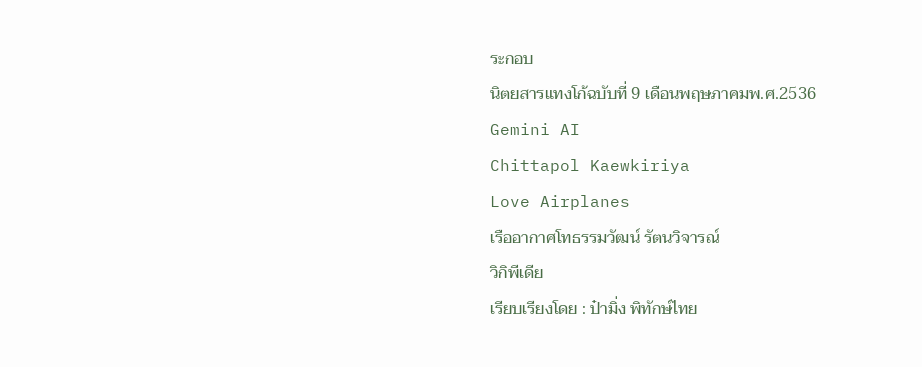ระกอบ
นิตยสารแทงโก้ฉบับที่ 9 เดือนพฤษภาคมพ.ศ.2536
Gemini AI
Chittapol Kaewkiriya
Love Airplanes
เรืออากาศโทธรรมวัฒน์ รัตนวิจารณ์
วิกิพีเดีย
เรียบเรียงโดย : ป๋ามิ่ง พิทักษ์ไทย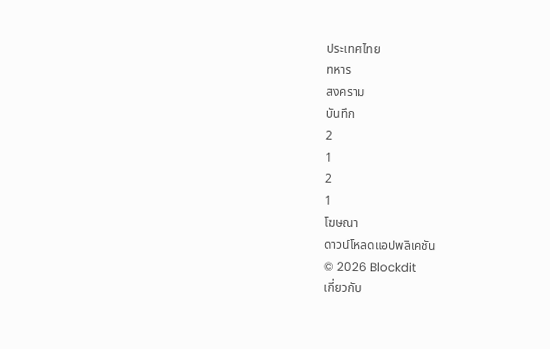ประเทศไทย
ทหาร
สงคราม
บันทึก
2
1
2
1
โฆษณา
ดาวน์โหลดแอปพลิเคชัน
© 2026 Blockdit
เกี่ยวกับ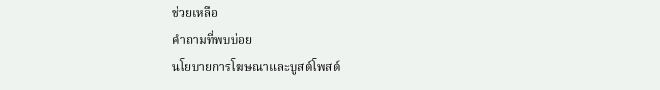ช่วยเหลือ
คำถามที่พบบ่อย
นโยบายการโฆษณาและบูสต์โพสต์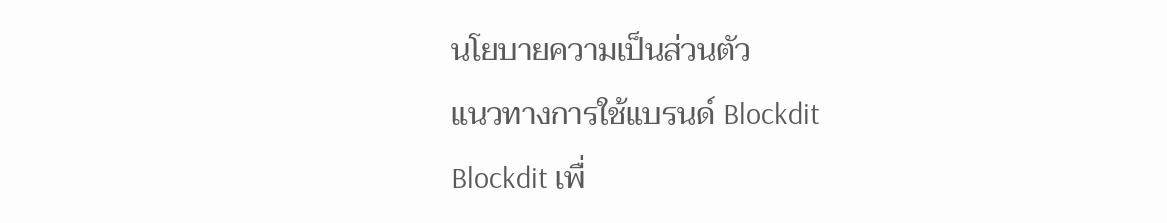นโยบายความเป็นส่วนตัว
แนวทางการใช้แบรนด์ Blockdit
Blockdit เพื่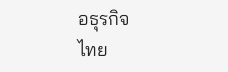อธุรกิจ
ไทย